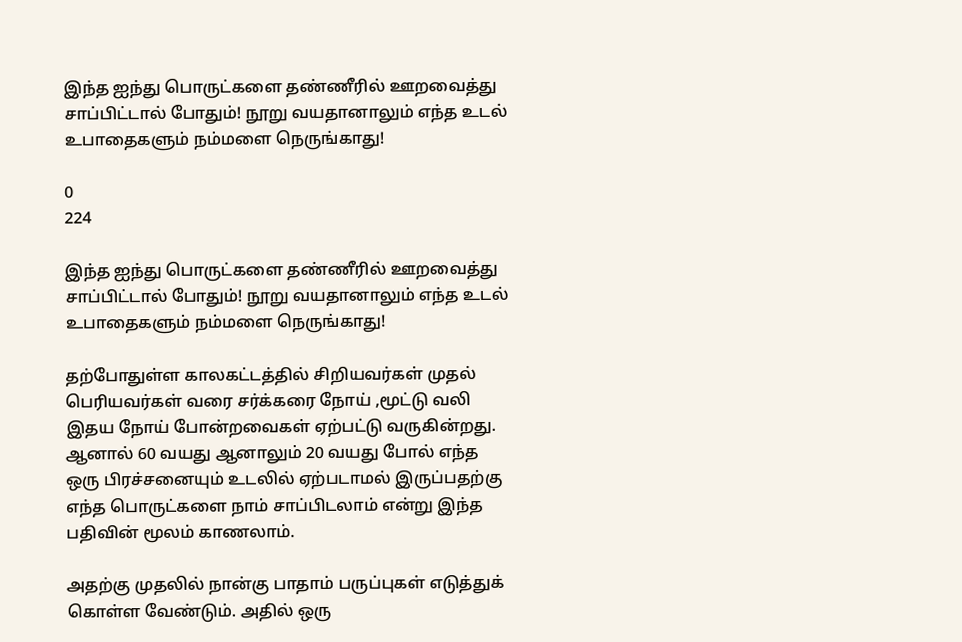இந்த ஐந்து பொருட்களை தண்ணீரில் ஊறவைத்து சாப்பிட்டால் போதும்! நூறு வயதானாலும் எந்த உடல் உபாதைகளும் நம்மளை நெருங்காது!

0
224

இந்த ஐந்து பொருட்களை தண்ணீரில் ஊறவைத்து சாப்பிட்டால் போதும்! நூறு வயதானாலும் எந்த உடல் உபாதைகளும் நம்மளை நெருங்காது!

தற்போதுள்ள காலகட்டத்தில் சிறியவர்கள் முதல் பெரியவர்கள் வரை சர்க்கரை நோய் ,மூட்டு வலி இதய நோய் போன்றவைகள் ஏற்பட்டு வருகின்றது. ஆனால் 60 வயது ஆனாலும் 20 வயது போல் எந்த ஒரு பிரச்சனையும் உடலில் ஏற்படாமல் இருப்பதற்கு எந்த பொருட்களை நாம் சாப்பிடலாம் என்று இந்த பதிவின் மூலம் காணலாம்.

அதற்கு முதலில் நான்கு பாதாம் பருப்புகள் எடுத்துக் கொள்ள வேண்டும். அதில் ஒரு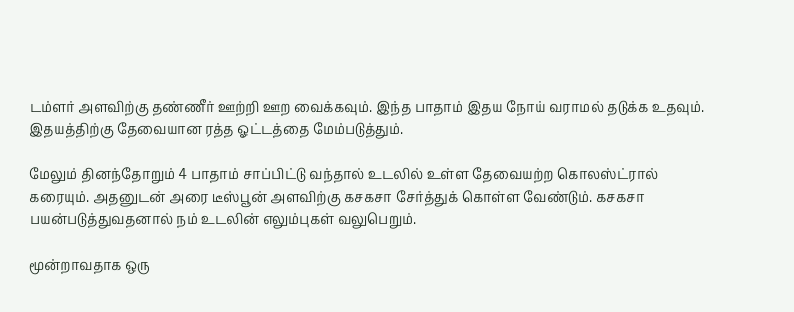டம்ளர் அளவிற்கு தண்ணீர் ஊற்றி ஊற வைக்கவும். இந்த பாதாம் இதய நோய் வராமல் தடுக்க உதவும். இதயத்திற்கு தேவையான ரத்த ஓட்டத்தை மேம்படுத்தும்.

மேலும் தினந்தோறும் 4 பாதாம் சாப்பிட்டு வந்தால் உடலில் உள்ள தேவையற்ற கொலஸ்ட்ரால் கரையும். அதனுடன் அரை டீஸ்பூன் அளவிற்கு கசகசா சேர்த்துக் கொள்ள வேண்டும். கசகசா பயன்படுத்துவதனால் நம் உடலின் எலும்புகள் வலுபெறும்.

மூன்றாவதாக ஒரு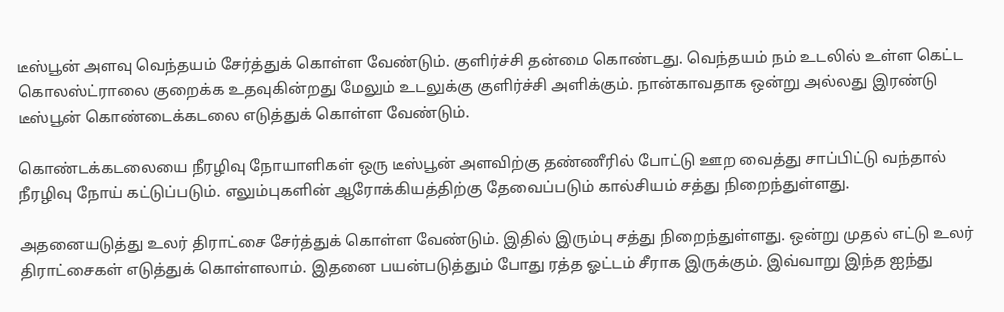டீஸ்பூன் அளவு வெந்தயம் சேர்த்துக் கொள்ள வேண்டும். குளிர்ச்சி தன்மை கொண்டது. வெந்தயம் நம் உடலில் உள்ள கெட்ட கொலஸ்ட்ராலை குறைக்க உதவுகின்றது மேலும் உடலுக்கு குளிர்ச்சி அளிக்கும். நான்காவதாக ஒன்று அல்லது இரண்டு டீஸ்பூன் கொண்டைக்கடலை எடுத்துக் கொள்ள வேண்டும்.

கொண்டக்கடலையை நீரழிவு நோயாளிகள் ஒரு டீஸ்பூன் அளவிற்கு தண்ணீரில் போட்டு ஊற வைத்து சாப்பிட்டு வந்தால் நீரழிவு நோய் கட்டுப்படும். எலும்புகளின் ஆரோக்கியத்திற்கு தேவைப்படும் கால்சியம் சத்து நிறைந்துள்ளது.

அதனையடுத்து உலர் திராட்சை சேர்த்துக் கொள்ள வேண்டும். இதில் இரும்பு சத்து நிறைந்துள்ளது. ஒன்று முதல் எட்டு உலர் திராட்சைகள் எடுத்துக் கொள்ளலாம். இதனை பயன்படுத்தும் போது ரத்த ஓட்டம் சீராக இருக்கும். இவ்வாறு இந்த ஐந்து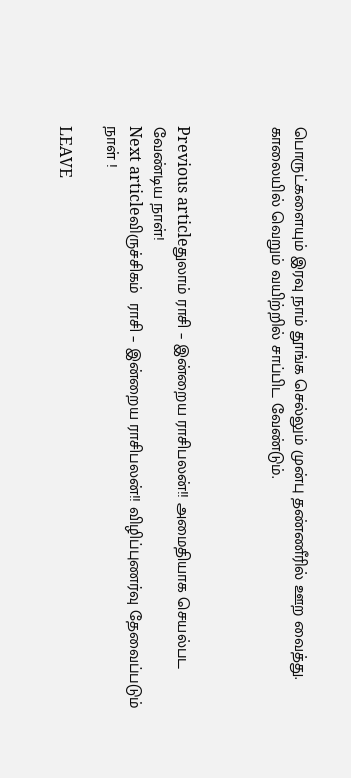பொருட்களையும் இரவு நாம் தூங்க செல்லும் முன்பு தண்ணீரில் ஊற வைத்து. காலையில் வெறும் வயிற்றில் சாப்பிட வேண்டும்.



Previous articleதுலாம் ராசி – இன்றைய ராசிபலன்!! அமைதியாக செயல்பட வேண்டிய நாள்!
Next articleவிருச்சிகம்  ராசி – இன்றைய ராசிபலன்!! விழிப்புணர்வு தேவைப்படும் நாள் !

LEAVE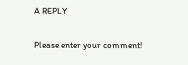A REPLY

Please enter your comment!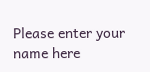Please enter your name here